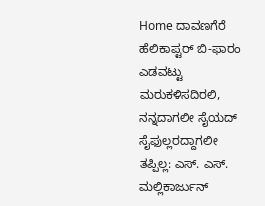Home ದಾವಣಗೆರೆ ಹೆಲಿಕಾಪ್ಟರ್ ಬಿ-ಫಾರಂ ಎಡವಟ್ಟು ಮರುಕಳಿಸದಿರಲಿ, ನನ್ನದಾಗಲೀ ಸೈಯದ್ ಸೈಫುಲ್ಲರದ್ದಾಗಲೀ ತಪ್ಪಿಲ್ಲ: ಎಸ್. ಎಸ್. ಮಲ್ಲಿಕಾರ್ಜುನ್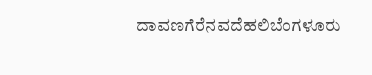ದಾವಣಗೆರೆನವದೆಹಲಿಬೆಂಗಳೂರು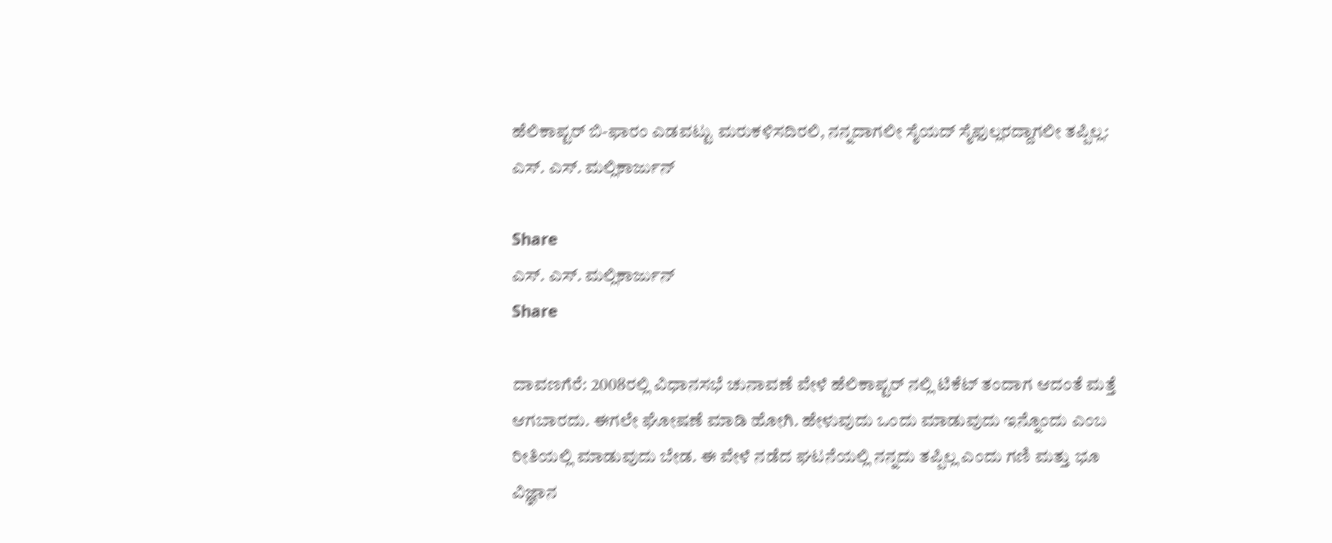ಹೆಲಿಕಾಪ್ಟರ್ ಬಿ-ಫಾರಂ ಎಡವಟ್ಟು ಮರುಕಳಿಸದಿರಲಿ, ನನ್ನದಾಗಲೀ ಸೈಯದ್ ಸೈಫುಲ್ಲರದ್ದಾಗಲೀ ತಪ್ಪಿಲ್ಲ: ಎಸ್. ಎಸ್. ಮಲ್ಲಿಕಾರ್ಜುನ್

Share
ಎಸ್. ಎಸ್. ಮಲ್ಲಿಕಾರ್ಜುನ್
Share

ದಾವಣಗೆರೆ: 2008ರಲ್ಲಿ ವಿಧಾನಸಭೆ ಚುನಾವಣೆ ವೇಳೆ ಹೆಲಿಕಾಪ್ಟರ್ ನಲ್ಲಿ ಟಿಕೆಟ್ ತಂದಾಗ ಆದಂತೆ ಮತ್ತೆ ಆಗಬಾರದು. ಈಗಲೇ ಘೋಷಣೆ ಮಾಡಿ ಹೋಗಿ. ಹೇಳುವುದು ಒಂದು ಮಾಡುವುದು ಇನ್ನೊಂದು ಎಂಬ ರೀತಿಯಲ್ಲಿ ಮಾಡುವುದು ಬೇಡ. ಈ ವೇಳೆ ನಡೆದ ಘಟನೆಯಲ್ಲಿ ನನ್ನದು ತಪ್ಪಿಲ್ಲ ಎಂದು ಗಣಿ ಮತ್ತು ಭೂ ವಿಜ್ಞಾನ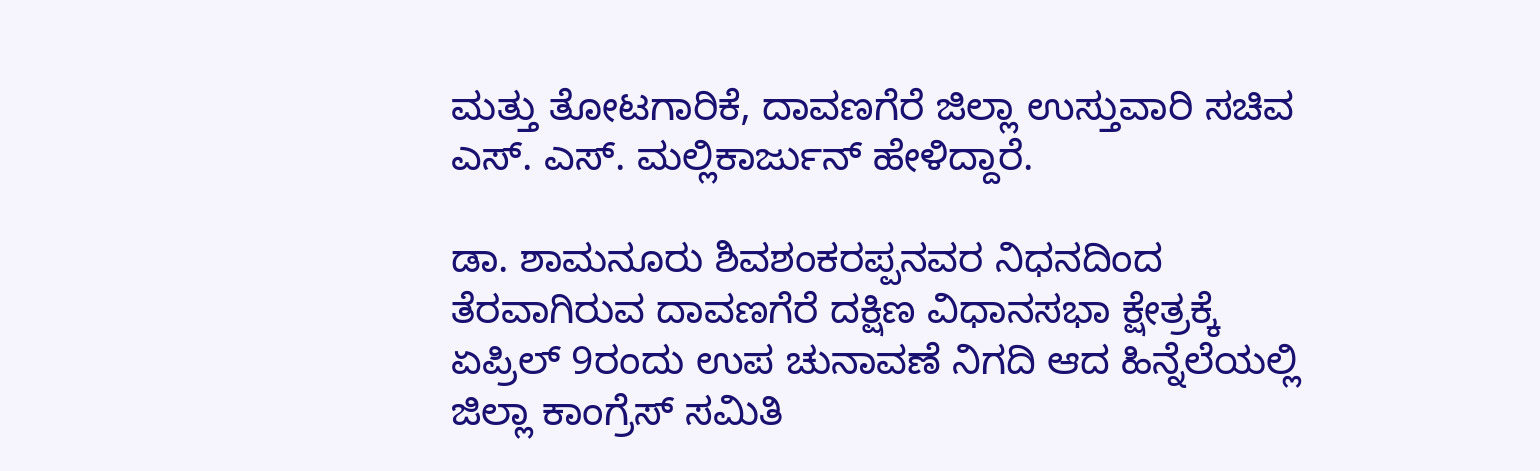ಮತ್ತು ತೋಟಗಾರಿಕೆ, ದಾವಣಗೆರೆ ಜಿಲ್ಲಾ ಉಸ್ತುವಾರಿ ಸಚಿವ ಎಸ್. ಎಸ್. ಮಲ್ಲಿಕಾರ್ಜುನ್ ಹೇಳಿದ್ದಾರೆ.

ಡಾ. ಶಾಮನೂರು ಶಿವಶಂಕರಪ್ಪನವರ ನಿಧನದಿಂದ ತೆರವಾಗಿರುವ ದಾವಣಗೆರೆ ದಕ್ಷಿಣ ವಿಧಾನಸಭಾ ಕ್ಷೇತ್ರಕ್ಕೆ ಏಪ್ರಿಲ್ 9ರಂದು ಉಪ ಚುನಾವಣೆ ನಿಗದಿ ಆದ ಹಿನ್ನೆಲೆಯಲ್ಲಿ ಜಿಲ್ಲಾ ಕಾಂಗ್ರೆಸ್ ಸಮಿತಿ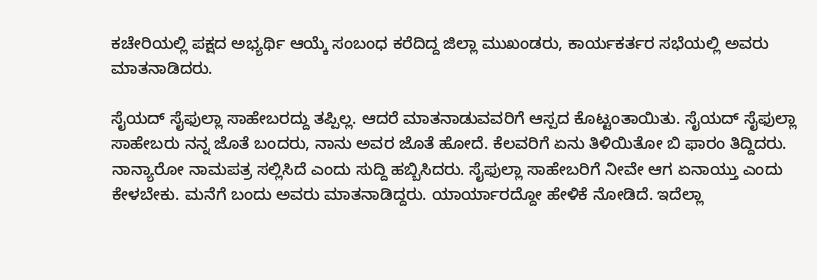ಕಚೇರಿಯಲ್ಲಿ ಪಕ್ಷದ ಅಭ್ಯರ್ಥಿ ಆಯ್ಕೆ ಸಂಬಂಧ ಕರೆದಿದ್ದ ಜಿಲ್ಲಾ ಮುಖಂಡರು, ಕಾರ್ಯಕರ್ತರ ಸಭೆಯಲ್ಲಿ ಅವರು ಮಾತನಾಡಿದರು.

ಸೈಯದ್ ಸೈಫುಲ್ಲಾ ಸಾಹೇಬರದ್ದು ತಪ್ಪಿಲ್ಲ. ಆದರೆ ಮಾತನಾಡುವವರಿಗೆ ಆಸ್ಪದ ಕೊಟ್ಟಂತಾಯಿತು. ಸೈಯದ್ ಸೈಫುಲ್ಲಾ ಸಾಹೇಬರು ನನ್ನ ಜೊತೆ ಬಂದರು, ನಾನು ಅವರ ಜೊತೆ ಹೋದೆ. ಕೆಲವರಿಗೆ ಏನು ತಿಳಿಯಿತೋ ಬಿ ಫಾರಂ ತಿದ್ದಿದರು. ನಾನ್ಯಾರೋ ನಾಮಪತ್ರ ಸಲ್ಲಿಸಿದೆ ಎಂದು ಸುದ್ದಿ ಹಬ್ಬಿಸಿದರು. ಸೈಫುಲ್ಲಾ ಸಾಹೇಬರಿಗೆ ನೀವೇ ಆಗ ಏನಾಯ್ತು ಎಂದು ಕೇಳಬೇಕು. ಮನೆಗೆ ಬಂದು ಅವರು ಮಾತನಾಡಿದ್ದರು. ಯಾರ್ಯಾರದ್ದೋ ಹೇಳಿಕೆ ನೋಡಿದೆ. ಇದೆಲ್ಲಾ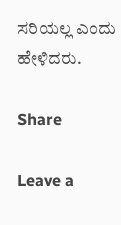ಸರಿಯಲ್ಲ ಎಂದು
ಹೇಳಿದರು.

Share

Leave a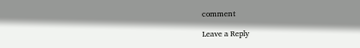comment

Leave a Reply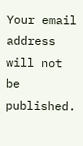Your email address will not be published.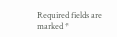Required fields are marked *